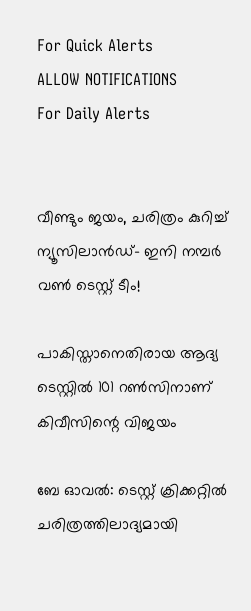For Quick Alerts
ALLOW NOTIFICATIONS
For Daily Alerts


വീണ്ടും ജയം, ചരിത്രം കുറിച്ച് ന്യൂസിലാന്‍ഡ്- ഇനി നമ്പര്‍ വണ്‍ ടെസ്റ്റ് ടീം!

പാകിസ്താനെതിരായ ആദ്യ ടെസ്റ്റില്‍ 101 റണ്‍സിനാണ് കിവീസിന്റെ വിജയം

ബേ ഓവല്‍: ടെസ്റ്റ് ക്രിക്കറ്റില്‍ ചരിത്രത്തിലാദ്യമായി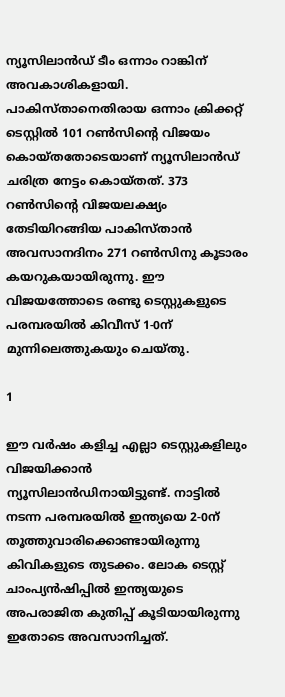ന്യൂസിലാന്‍ഡ് ടീം ഒന്നാം റാങ്കിന് അവകാശികളായി. പാകിസ്താനെതിരായ ഒന്നാം ക്രിക്കറ്റ് ടെസ്റ്റില്‍ 101 റണ്‍സിന്റെ വിജയം കൊയ്തതോടെയാണ് ന്യൂസിലാന്‍ഡ് ചരിത്ര നേട്ടം കൊയ്തത്. 373 റണ്‍സിന്റെ വിജയലക്ഷ്യം തേടിയിറങ്ങിയ പാകിസ്താന്‍ അവസാനദിനം 271 റണ്‍സിനു കൂടാരം കയറുകയായിരുന്നു. ഈ വിജയത്തോടെ രണ്ടു ടെസ്റ്റുകളുടെ പരമ്പരയില്‍ കിവീസ് 1-0ന് മുന്നിലെത്തുകയും ചെയ്തു.

1

ഈ വര്‍ഷം കളിച്ച എല്ലാ ടെസ്റ്റുകളിലും വിജയിക്കാന്‍ ന്യൂസിലാന്‍ഡിനായിട്ടുണ്ട്. നാട്ടില്‍ നടന്ന പരമ്പരയില്‍ ഇന്ത്യയെ 2-0ന് തൂത്തുവാരിക്കൊണ്ടായിരുന്നു കിവികളുടെ തുടക്കം. ലോക ടെസ്റ്റ് ചാംപ്യന്‍ഷിപ്പില്‍ ഇന്ത്യയുടെ അപരാജിത കുതിപ്പ് കൂടിയായിരുന്നു ഇതോടെ അവസാനിച്ചത്.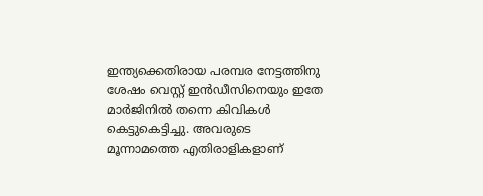ഇന്ത്യക്കെതിരായ പരമ്പര നേട്ടത്തിനു ശേഷം വെസ്റ്റ് ഇന്‍ഡീസിനെയും ഇതേ മാര്‍ജിനില്‍ തന്നെ കിവികള്‍ കെട്ടുകെട്ടിച്ചു. അവരുടെ മൂന്നാമത്തെ എതിരാളികളാണ്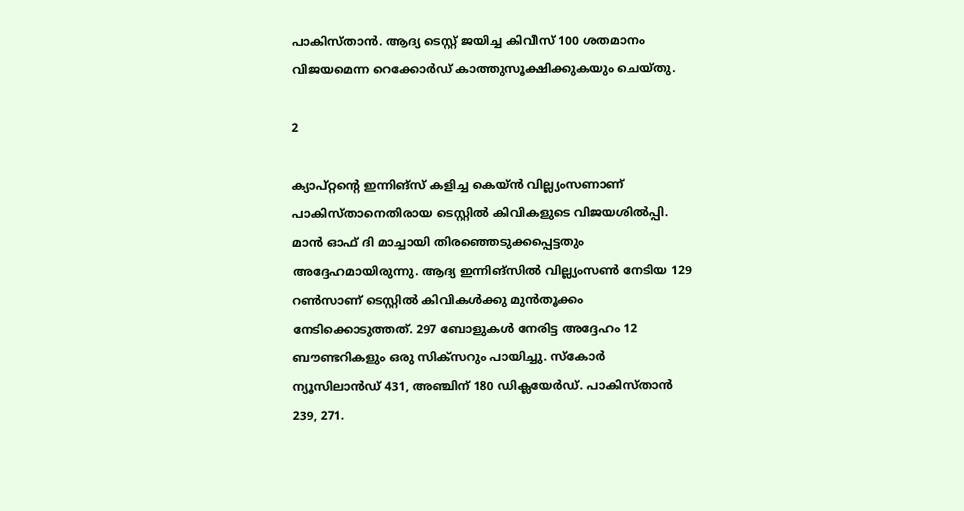പാകിസ്താന്‍. ആദ്യ ടെസ്റ്റ് ജയിച്ച കിവീസ് 100 ശതമാനം വിജയമെന്ന റെക്കോര്‍ഡ് കാത്തുസൂക്ഷിക്കുകയും ചെയ്തു.

2

ക്യാപ്റ്റന്റെ ഇന്നിങ്‌സ് കളിച്ച കെയ്ന്‍ വില്ല്യംസണാണ് പാകിസ്താനെതിരായ ടെസ്റ്റില്‍ കിവികളുടെ വിജയശില്‍പ്പി. മാന്‍ ഓഫ് ദി മാച്ചായി തിരഞ്ഞെടുക്കപ്പെട്ടതും അദ്ദേഹമായിരുന്നു. ആദ്യ ഇന്നിങ്‌സില്‍ വില്ല്യംസണ്‍ നേടിയ 129 റണ്‍സാണ് ടെസ്റ്റില്‍ കിവികള്‍ക്കു മുന്‍തൂക്കം നേടിക്കൊടുത്തത്. 297 ബോളുകള്‍ നേരിട്ട അദ്ദേഹം 12 ബൗണ്ടറികളും ഒരു സിക്‌സറും പായിച്ചു. സ്‌കോര്‍ ന്യൂസിലാന്‍ഡ് 431, അഞ്ചിന് 180 ഡിക്ലയേര്‍ഡ്. പാകിസ്താന്‍ 239, 271.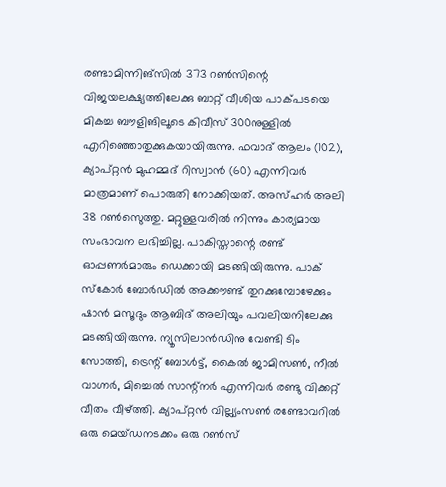രണ്ടാമിന്നിങ്‌സില്‍ 373 റണ്‍സിന്റെ വിജയലക്ഷ്യത്തിലേക്കു ബാറ്റ് വീശിയ പാക്പടയെ മികച്ച ബൗളിങിലൂടെ കിവീസ് 300നുള്ളില്‍ എറിഞ്ഞൊതുക്കുകയായിരുന്നു. ഫവാദ് ആലം (102), ക്യാപ്റ്റന്‍ മുഹമ്മദ് റിസ്വാന്‍ (60) എന്നിവര്‍ മാത്രമാണ് പൊരുതി നോക്കിയത്. അസ്ഹര്‍ അലി 38 റണ്‍സെുത്തു. മറ്റുള്ളവരില്‍ നിന്നും കാര്യമായ സംഭാവന ലഭിച്ചില്ല. പാകിസ്താന്റെ രണ്ട് ഓപ്പണര്‍മാരും ഡെക്കായി മടങ്ങിയിരുന്നു. പാക് സ്‌കോര്‍ ബോര്‍ഡില്‍ അക്കൗണ്ട് തുറക്കുമ്പോഴേക്കും ഷാന്‍ മസൂദും ആബിദ് അലിയും പവലിയനിലേക്കു മടങ്ങിയിരുന്നു. ന്യൂസിലാന്‍ഡിനു വേണ്ടി ടിം സോത്തി, ട്രെന്റ് ബോള്‍ട്ട്, കൈല്‍ ജാമിസണ്‍, നീല്‍ വാഗ്നര്‍, മിച്ചെല്‍ സാന്റ്‌നര്‍ എന്നിവര്‍ രണ്ടു വിക്കറ്റ് വീതം വീഴ്ത്തി. ക്യാപ്റ്റന്‍ വില്ല്യംസണ്‍ രണ്ടോവറില്‍ ഒരു മെയ്ഡനടക്കം ഒരു റണ്‍സ്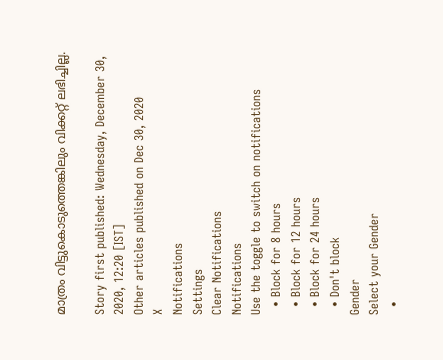മാത്രം വിട്ടുകൊടുത്തെങ്കിലും വിക്കറ്റ് ലഭിച്ചില്ല.

Story first published: Wednesday, December 30, 2020, 12:20 [IST]
Other articles published on Dec 30, 2020
X
Notifications
Settings
Clear Notifications
Notifications
Use the toggle to switch on notifications
  • Block for 8 hours
  • Block for 12 hours
  • Block for 24 hours
  • Don't block
Gender
Select your Gender
  •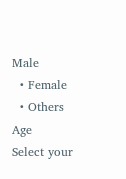Male
  • Female
  • Others
Age
Select your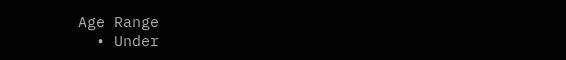Age Range
  • Under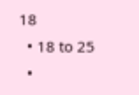18
  • 18 to 25
  •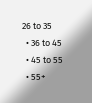26 to 35
  • 36 to 45
  • 45 to 55
  • 55+